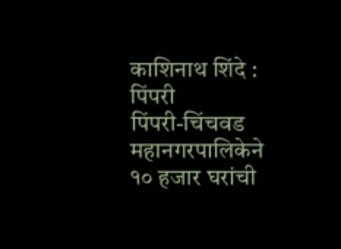काशिनाथ शिंदे : पिंपरी
पिंपरी-चिंचवड महानगरपालिकेने १० हजार घरांची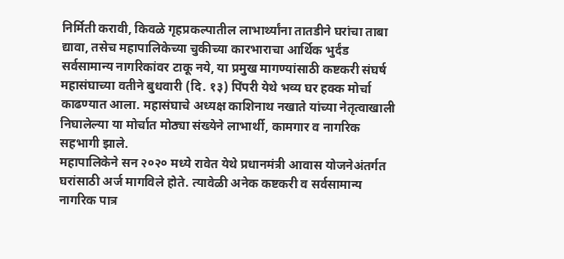निर्मिती करावी, किवळे गृहप्रकल्पातील लाभार्थ्यांना तातडीने घरांचा ताबा द्यावा, तसेच महापालिकेच्या चुकीच्या कारभाराचा आर्थिक भुर्दंड सर्वसामान्य नागरिकांवर टाकू नये, या प्रमुख मागण्यांसाठी कष्टकरी संघर्ष महासंघाच्या वतीने बुधवारी (दि. १३) पिंपरी येथे भव्य घर हक्क मोर्चा काढण्यात आला. महासंघाचे अध्यक्ष काशिनाथ नखाते यांच्या नेतृत्वाखाली निघालेल्या या मोर्चात मोठ्या संख्येने लाभार्थी, कामगार व नागरिक सहभागी झाले.
महापालिकेने सन २०२० मध्ये रावेत येथे प्रधानमंत्री आवास योजनेअंतर्गत घरांसाठी अर्ज मागविले होते. त्यावेळी अनेक कष्टकरी व सर्वसामान्य नागरिक पात्र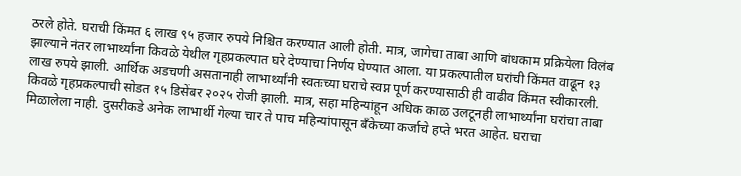ठरले होते. घराची किंमत ६ लाख ९५ हजार रुपये निश्चित करण्यात आली होती. मात्र, जागेचा ताबा आणि बांधकाम प्रक्रियेला विलंब झाल्याने नंतर लाभार्थ्यांना किवळे येथील गृहप्रकल्पात घरे देण्याचा निर्णय घेण्यात आला. या प्रकल्पातील घरांची किंमत वाढून १३ लाख रुपये झाली. आर्थिक अडचणी असतानाही लाभार्थ्यांनी स्वतःच्या घराचे स्वप्न पूर्ण करण्यासाठी ही वाढीव किंमत स्वीकारली.
किवळे गृहप्रकल्पाची सोडत १५ डिसेंबर २०२५ रोजी झाली. मात्र, सहा महिन्यांहून अधिक काळ उलटूनही लाभार्थ्यांना घरांचा ताबा मिळालेला नाही. दुसरीकडे अनेक लाभार्थी गेल्या चार ते पाच महिन्यांपासून बँकेच्या कर्जाचे हप्ते भरत आहेत. घराचा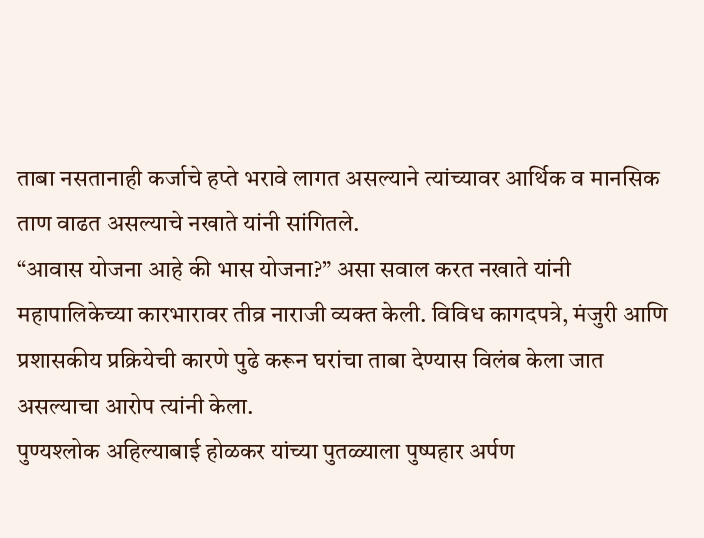ताबा नसतानाही कर्जाचे हप्ते भरावे लागत असल्याने त्यांच्यावर आर्थिक व मानसिक ताण वाढत असल्याचे नखाते यांनी सांगितले.
“आवास योजना आहे की भास योजना?” असा सवाल करत नखाते यांनी महापालिकेच्या कारभारावर तीव्र नाराजी व्यक्त केली. विविध कागदपत्रे, मंजुरी आणि प्रशासकीय प्रक्रियेची कारणे पुढे करून घरांचा ताबा देण्यास विलंब केला जात असल्याचा आरोप त्यांनी केला.
पुण्यश्लोक अहिल्याबाई होळकर यांच्या पुतळ्याला पुष्पहार अर्पण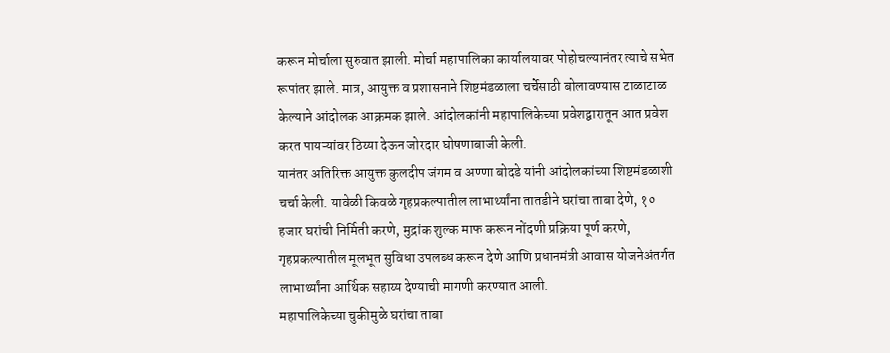करून मोर्चाला सुरुवात झाली. मोर्चा महापालिका कार्यालयावर पोहोचल्यानंतर त्याचे सभेत रूपांतर झाले. मात्र, आयुक्त व प्रशासनाने शिष्टमंडळाला चर्चेसाठी बोलावण्यास टाळाटाळ केल्याने आंदोलक आक्रमक झाले. आंदोलकांनी महापालिकेच्या प्रवेशद्वारातून आत प्रवेश करत पायऱ्यांवर ठिय्या देऊन जोरदार घोषणाबाजी केली.
यानंतर अतिरिक्त आयुक्त कुलदीप जंगम व अण्णा बोदडे यांनी आंदोलकांच्या शिष्टमंडळाशी चर्चा केली. यावेळी किवळे गृहप्रकल्पातील लाभार्थ्यांना तातडीने घरांचा ताबा देणे, १० हजार घरांची निर्मिती करणे, मुद्रांक शुल्क माफ करून नोंदणी प्रक्रिया पूर्ण करणे, गृहप्रकल्पातील मूलभूत सुविधा उपलब्ध करून देणे आणि प्रधानमंत्री आवास योजनेअंतर्गत लाभार्थ्यांना आर्थिक सहाय्य देण्याची मागणी करण्यात आली.
महापालिकेच्या चुकीमुळे घरांचा ताबा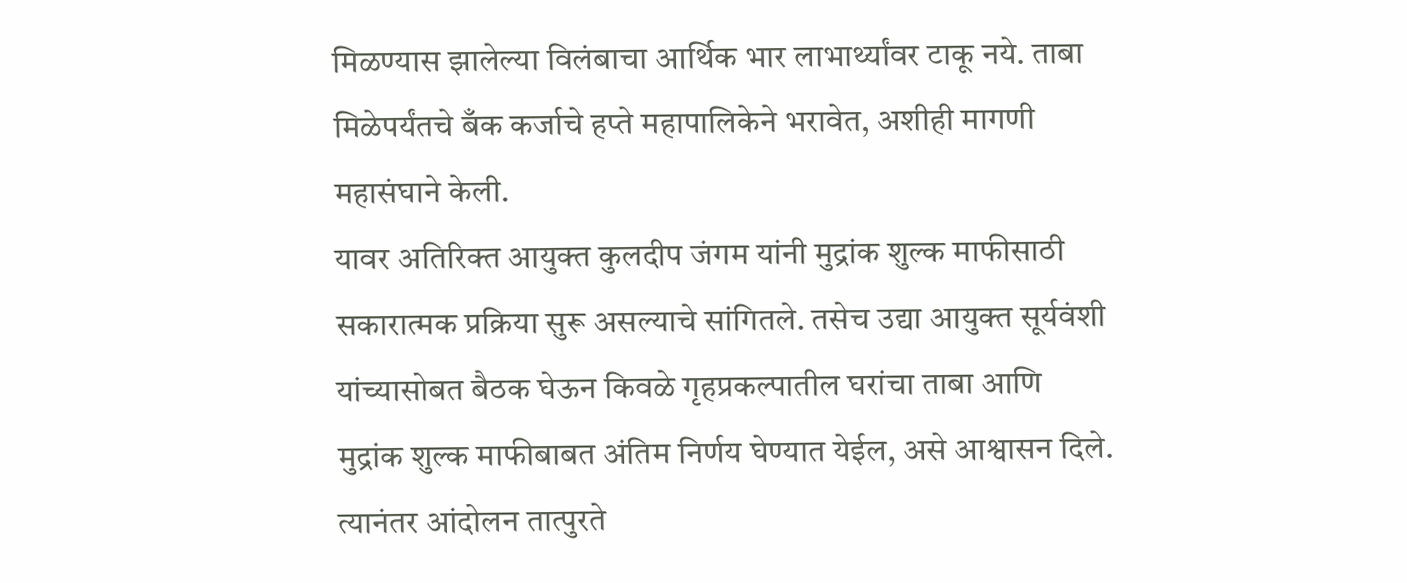मिळण्यास झालेल्या विलंबाचा आर्थिक भार लाभार्थ्यांवर टाकू नये. ताबा मिळेपर्यंतचे बँक कर्जाचे हप्ते महापालिकेने भरावेत, अशीही मागणी महासंघाने केली.
यावर अतिरिक्त आयुक्त कुलदीप जंगम यांनी मुद्रांक शुल्क माफीसाठी सकारात्मक प्रक्रिया सुरू असल्याचे सांगितले. तसेच उद्या आयुक्त सूर्यवंशी यांच्यासोबत बैठक घेऊन किवळे गृहप्रकल्पातील घरांचा ताबा आणि मुद्रांक शुल्क माफीबाबत अंतिम निर्णय घेण्यात येईल, असे आश्वासन दिले. त्यानंतर आंदोलन तात्पुरते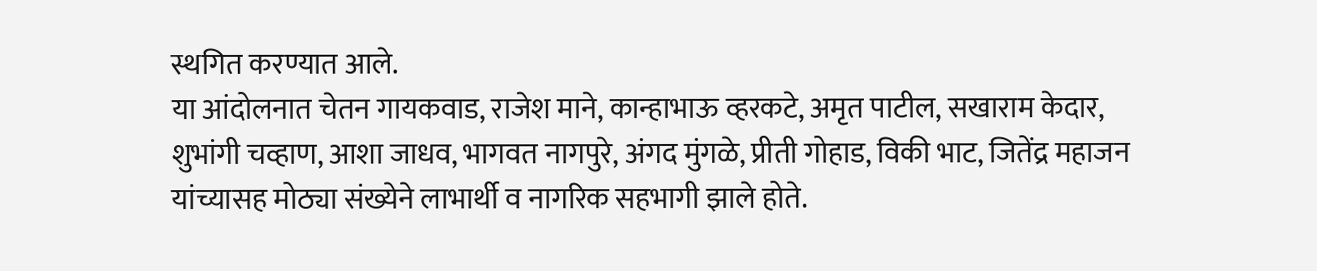स्थगित करण्यात आले.
या आंदोलनात चेतन गायकवाड, राजेश माने, कान्हाभाऊ व्हरकटे, अमृत पाटील, सखाराम केदार, शुभांगी चव्हाण, आशा जाधव, भागवत नागपुरे, अंगद मुंगळे, प्रीती गोहाड, विकी भाट, जितेंद्र महाजन यांच्यासह मोठ्या संख्येने लाभार्थी व नागरिक सहभागी झाले होते.